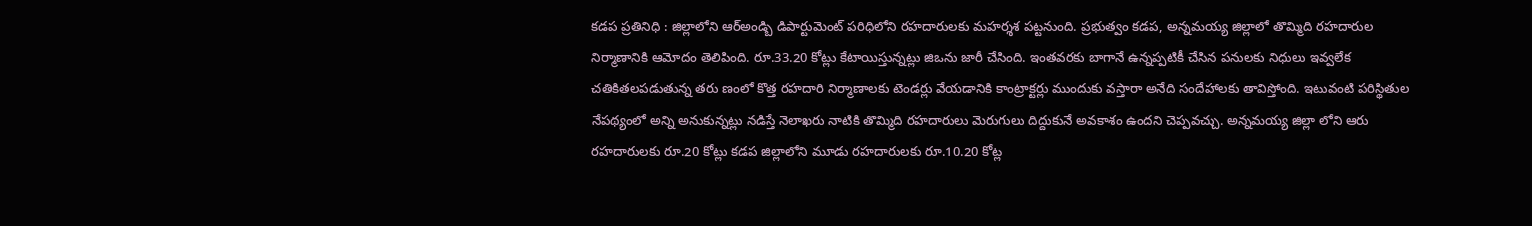కడప ప్రతినిధి : జిల్లాలోని ఆర్అండ్బి డిపార్టుమెంట్ పరిధిలోని రహదారులకు మహర్శశ పట్టనుంది. ప్రభుత్వం కడప, అన్నమయ్య జిల్లాలో తొమ్మిది రహదారుల నిర్మాణానికి ఆమోదం తెలిపింది. రూ.33.20 కోట్లు కేటాయిస్తున్నట్లు జిఒను జారీ చేసింది. ఇంతవరకు బాగానే ఉన్నప్పటికీ చేసిన పనులకు నిధులు ఇవ్వలేక చతికితలపడుతున్న తరు ణంలో కొత్త రహదారి నిర్మాణాలకు టెండర్లు వేయడానికి కాంట్రాక్టర్లు ముందుకు వస్తారా అనేది సందేహాలకు తావిస్తోంది. ఇటువంటి పరిస్థితుల నేపథ్యంలో అన్ని అనుకున్నట్లు నడిస్తే నెలాఖరు నాటికి తొమ్మిది రహదారులు మెరుగులు దిద్దుకునే అవకాశం ఉందని చెప్పవచ్చు. అన్నమయ్య జిల్లా లోని ఆరు రహదారులకు రూ.20 కోట్లు కడప జిల్లాలోని మూడు రహదారులకు రూ.10.20 కోట్ల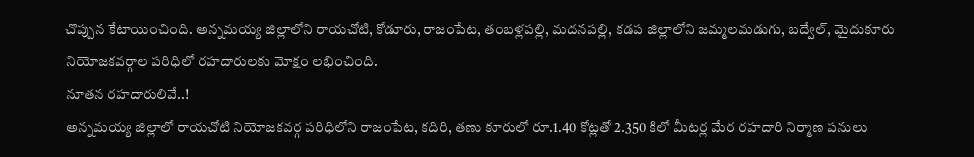చొప్పున కేటాయించింది. అన్నమయ్య జిల్లాలోని రాయచోటి, కోడూరు, రాజంపేట, తంబళ్లపల్లి, మదనపల్లి, కడప జిల్లాలోని జమ్మలమడుగు, బద్వేల్, మైదుకూరు నియోజకవర్గాల పరిధిలో రహదారులకు మోక్షం లభించింది.
నూతన రహదారులివే..!
అన్నమయ్య జిల్లాలో రాయచోటి నియోజకవర్గ పరిధిలోని రాజంపేట, కదిరి, తణు కూరులో రూ.1.40 కోట్లతో 2.350 కిలో మీటర్ల మేర రహదారి నిర్మాణ పనులు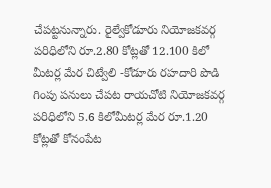చేపట్టనున్నారు. రైల్వేకోడూరు నియోజకవర్గ పరిధిలోని రూ.2.80 కోట్లతో 12.100 కిలో మీటర్ల మేర చిట్వేలి -కోడూరు రహదారి పొడి గింపు పనులు చేపట రాయచోటి నియోజకవర్గ పరిధిలోని 5.6 కిలోమీటర్ల మేర రూ.1.20 కోట్లతో కోనంపేట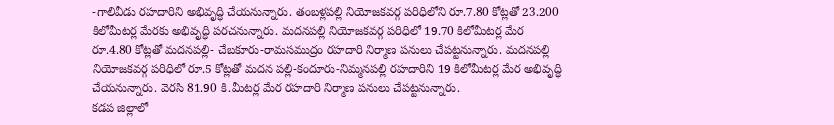-గాలివీడు రహదారిని అభివృద్ధి చేయనున్నారు. తంబళ్లపల్లి నియోజకవర్గ పరిధిలోని రూ.7.80 కోట్లతో 23.200 కిలోమీటర్ల మేరకు అభివృద్ధి పరచనున్నారు. మదనపల్లి నియోజకవర్గ పరిధిలో 19.70 కిలోమీటర్ల మేర రూ.4.80 కోట్లతో మదనపల్లి- చేబకూరు-రామసముద్రం రహదారి నిర్మాణ పనులు చేపట్టనున్నారు. మదనపల్లి నియోజకవర్గ పరిధిలో రూ.5 కోట్లతో మదన పల్లి-కందూరు-నిమ్మనపల్లి రహదారిని 19 కిలోమీటర్ల మేర అభివృద్ధి చేయనున్నారు. వెరసి 81.90 కి.మీటర్ల మేర రహదారి నిర్మాణ పనులు చేపట్టనున్నారు.
కడప జిల్లాలో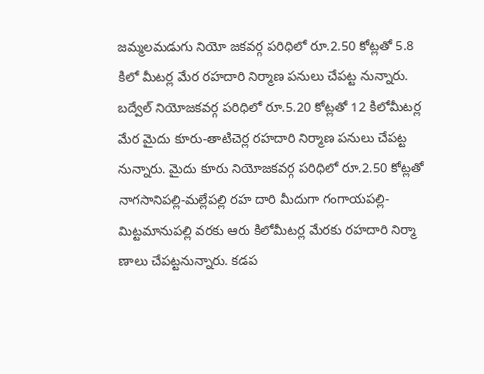జమ్మలమడుగు నియో జకవర్గ పరిధిలో రూ.2.50 కోట్లతో 5.8 కిలో మీటర్ల మేర రహదారి నిర్మాణ పనులు చేపట్ట నున్నారు. బద్వేల్ నియోజకవర్గ పరిధిలో రూ.5.20 కోట్లతో 12 కిలోమీటర్ల మేర మైదు కూరు-తాటిచెర్ల రహదారి నిర్మాణ పనులు చేపట్ట నున్నారు. మైదు కూరు నియోజకవర్గ పరిధిలో రూ.2.50 కోట్లతో నాగసానిపల్లి-మల్లేపల్లి రహ దారి మీదుగా గంగాయపల్లి-మిట్టమానుపల్లి వరకు ఆరు కిలోమీటర్ల మేరకు రహదారి నిర్మా ణాలు చేపట్టనున్నారు. కడప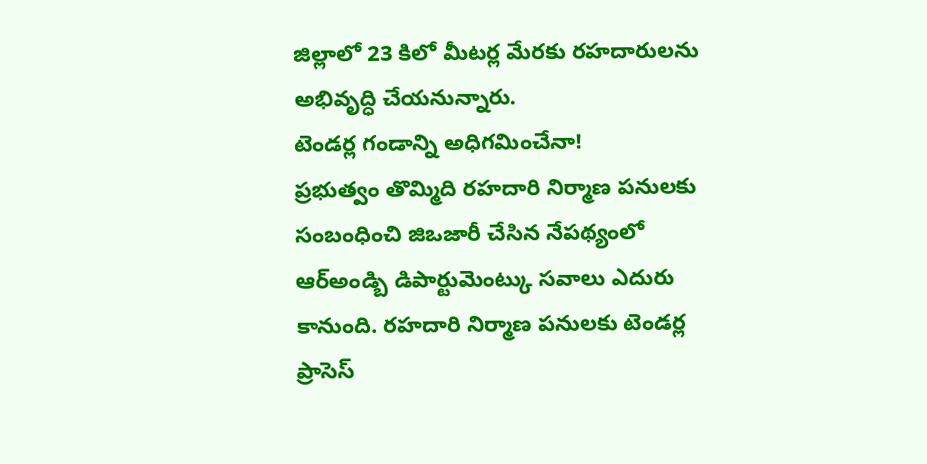జిల్లాలో 23 కిలో మీటర్ల మేరకు రహదారులను అభివృద్ధి చేయనున్నారు.
టెండర్ల గండాన్ని అధిగమించేనా!
ప్రభుత్వం తొమ్మిది రహదారి నిర్మాణ పనులకు సంబంధించి జిఒజారీ చేసిన నేపథ్యంలో ఆర్అండ్బి డిపార్టుమెంట్కు సవాలు ఎదురు కానుంది. రహదారి నిర్మాణ పనులకు టెండర్ల ప్రాసెస్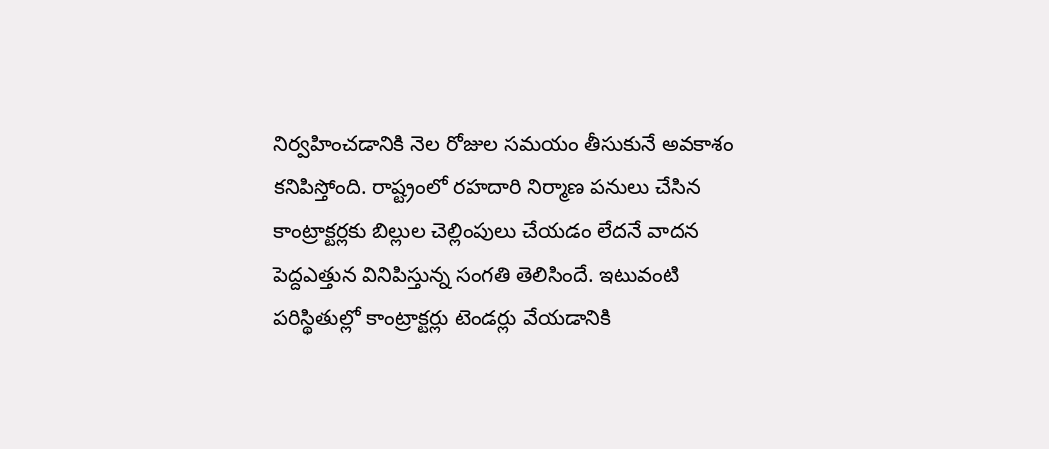నిర్వహించడానికి నెల రోజుల సమయం తీసుకునే అవకాశం కనిపిస్తోంది. రాష్ట్రంలో రహదారి నిర్మాణ పనులు చేసిన కాంట్రాక్టర్లకు బిల్లుల చెల్లింపులు చేయడం లేదనే వాదన పెద్దఎత్తున వినిపిస్తున్న సంగతి తెలిసిందే. ఇటువంటి పరిస్థితుల్లో కాంట్రాక్టర్లు టెండర్లు వేయడానికి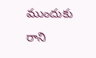ముందుకు రాని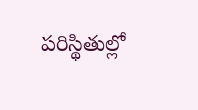పరిస్థితుల్లో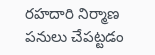రహదారి నిర్మాణ పనులు చేపట్టడం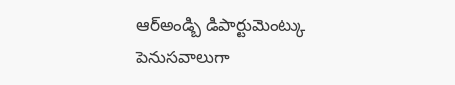ఆర్అండ్బి డిపార్టుమెంట్కు పెనుసవాలుగా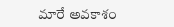మారే అవకాశం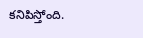కనిపిస్తోంది.